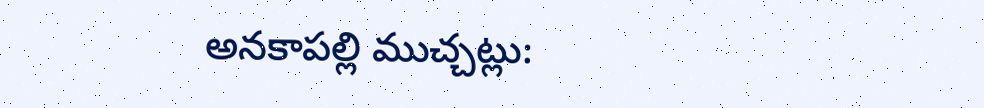అనకాపల్లి ముచ్చట్లు: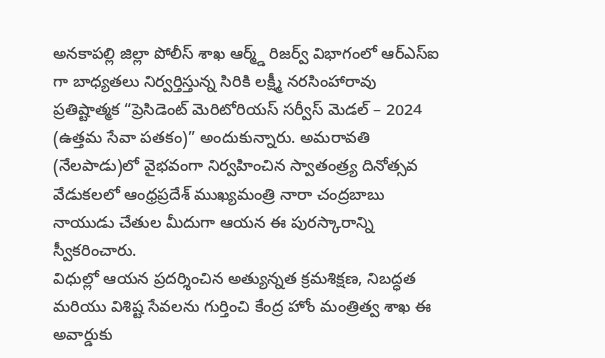అనకాపల్లి జిల్లా పోలీస్ శాఖ ఆర్మ్డ్ రిజర్వ్ విభాగంలో ఆర్ఎస్ఐ గా బాధ్యతలు నిర్వర్తిస్తున్న సిరికి లక్ష్మీ నరసింహారావు ప్రతిష్టాత్మక “ప్రెసిడెంట్ మెరిటోరియస్ సర్వీస్ మెడల్ – 2024 (ఉత్తమ సేవా పతకం)” అందుకున్నారు. అమరావతి (నేలపాడు)లో వైభవంగా నిర్వహించిన స్వాతంత్ర్య దినోత్సవ వేడుకలలో ఆంధ్రప్రదేశ్ ముఖ్యమంత్రి నారా చంద్రబాబు నాయుడు చేతుల మీదుగా ఆయన ఈ పురస్కారాన్ని స్వీకరించారు.
విధుల్లో ఆయన ప్రదర్శించిన అత్యున్నత క్రమశిక్షణ, నిబద్ధత మరియు విశిష్ట సేవలను గుర్తించి కేంద్ర హోం మంత్రిత్వ శాఖ ఈ అవార్డుకు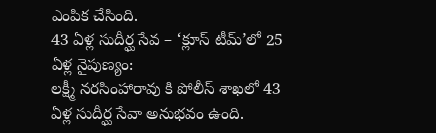ఎంపిక చేసింది.
43 ఏళ్ల సుదీర్ఘ సేవ – ‘క్లూస్ టీమ్’లో 25 ఏళ్ల నైపుణ్యం:
లక్ష్మీ నరసింహారావు కి పోలీస్ శాఖలో 43 ఏళ్ల సుదీర్ఘ సేవా అనుభవం ఉంది.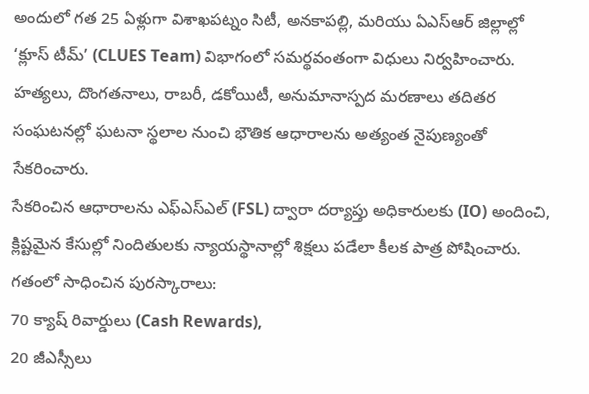అందులో గత 25 ఏళ్లుగా విశాఖపట్నం సిటీ, అనకాపల్లి, మరియు ఏఎస్ఆర్ జిల్లాల్లో ‘క్లూస్ టీమ్’ (CLUES Team) విభాగంలో సమర్థవంతంగా విధులు నిర్వహించారు.
హత్యలు, దొంగతనాలు, రాబరీ, డకోయిటీ, అనుమానాస్పద మరణాలు తదితర సంఘటనల్లో ఘటనా స్థలాల నుంచి భౌతిక ఆధారాలను అత్యంత నైపుణ్యంతో సేకరించారు.
సేకరించిన ఆధారాలను ఎఫ్ఎస్ఎల్ (FSL) ద్వారా దర్యాప్తు అధికారులకు (IO) అందించి, క్లిష్టమైన కేసుల్లో నిందితులకు న్యాయస్థానాల్లో శిక్షలు పడేలా కీలక పాత్ర పోషించారు.
గతంలో సాధించిన పురస్కారాలు:
70 క్యాష్ రివార్డులు (Cash Rewards),
20 జీఎస్సీలు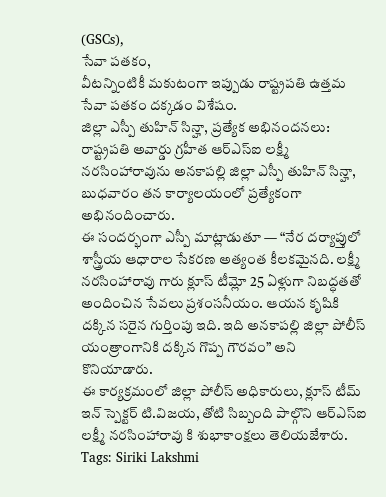(GSCs),
సేవా పతకం,
వీటన్నింటికీ మకుటంగా ఇప్పుడు రాష్ట్రపతి ఉత్తమ సేవా పతకం దక్కడం విశేషం.
జిల్లా ఎస్పీ తుహిన్ సిన్హా, ప్రత్యేక అభినందనలు:
రాష్ట్రపతి అవార్డు గ్రహీత ఆర్ఎస్ఐ లక్ష్మీ నరసింహారావును అనకాపల్లి జిల్లా ఎస్పీ తుహిన్ సిన్హా, బుధవారం తన కార్యాలయంలో ప్రత్యేకంగా అభినందించారు.
ఈ సందర్భంగా ఎస్పీ మాట్లాడుతూ — “నేర దర్యాప్తులో శాస్త్రీయ ఆధారాల సేకరణ అత్యంత కీలకమైనది. లక్ష్మీ నరసింహారావు గారు క్లూస్ టీమ్లో 25 ఏళ్లుగా నిబద్ధతతో అందించిన సేవలు ప్రశంసనీయం. ఆయన కృషికి దక్కిన సరైన గుర్తింపు ఇది. ఇది అనకాపల్లి జిల్లా పోలీస్ యంత్రాంగానికి దక్కిన గొప్ప గౌరవం” అని కొనియాడారు.
ఈ కార్యక్రమంలో జిల్లా పోలీస్ అధికారులు, క్లూస్ టీమ్ ఇన్ స్పెక్టర్ టి.విజయ, తోటి సిబ్బంది పాల్గొని ఆర్ఎస్ఐ లక్ష్మీ నరసింహారావు కి శుభాకాంక్షలు తెలియజేశారు.
Tags: Siriki Lakshmi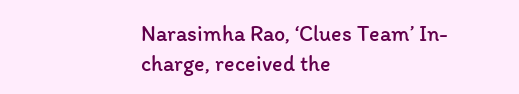Narasimha Rao, ‘Clues Team’ In-charge, received the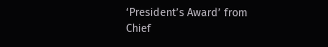‘President’s Award’ from Chief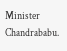Minister Chandrababu.